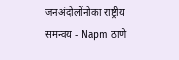जनअंदोलोंनोका राष्ट्रीय समन्वय - Napm ठाणे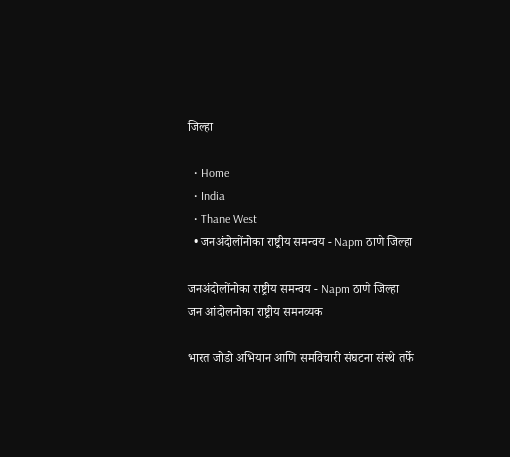जिल्हा

  • Home
  • India
  • Thane West
  • जनअंदोलोंनोका राष्ट्रीय समन्वय - Napm ठाणे जिल्हा

जनअंदोलोंनोका राष्ट्रीय समन्वय - Napm ठाणे जिल्हा जन आंदोलनोका राष्ट्रीय समनव्यक

भारत जोडो अभियान आणि समविचारी संघटना संस्थे तर्फे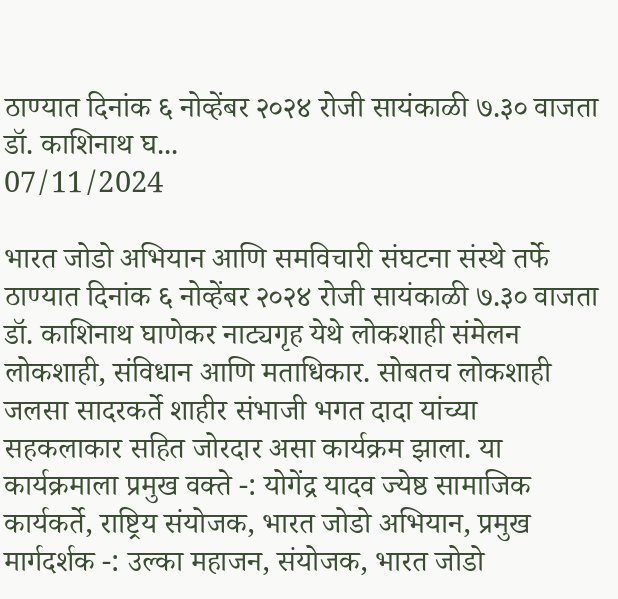ठाण्यात दिनांक ६ नोव्हेंबर २०२४ रोजी सायंकाळी ७.३० वाजता डॉ. काशिनाथ घ...
07/11/2024

भारत जोडो अभियान आणि समविचारी संघटना संस्थे तर्फे ठाण्यात दिनांक ६ नोव्हेंबर २०२४ रोजी सायंकाळी ७.३० वाजता डॉ. काशिनाथ घाणेकर नाट्यगृह येथे लोकशाही संमेलन लोकशाही, संविधान आणि मताधिकार. सोबतच लोकशाही जलसा सादरकर्ते शाहीर संभाजी भगत दादा यांच्या सहकलाकार सहित जोरदार असा कार्यक्रम झाला. या कार्यक्रमाला प्रमुख वक्ते -: योगेंद्र यादव ज्येष्ठ सामाजिक कार्यकर्ते, राष्ट्रिय संयोजक, भारत जोडो अभियान, प्रमुख मार्गदर्शक -: उल्का महाजन, संयोजक, भारत जोडो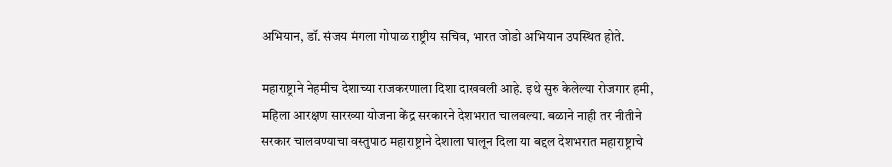अभियान, डॉ. संजय मंगला गोपाळ राष्ट्रीय सचिव, भारत जोडो अभियान उपस्थित होते.

महाराष्ट्राने नेहमीच देशाच्या राजकरणाला दिशा दाखवली आहे. इथे सुरु केलेल्या रोजगार हमी, महिला आरक्षण सारख्या योजना केंद्र सरकारने देशभरात चालवल्या. बळाने नाही तर नीतीने सरकार चालवण्याचा वस्तुपाठ महाराष्ट्राने देशाला घालून दिला या बद्दल देशभरात महाराष्ट्राचे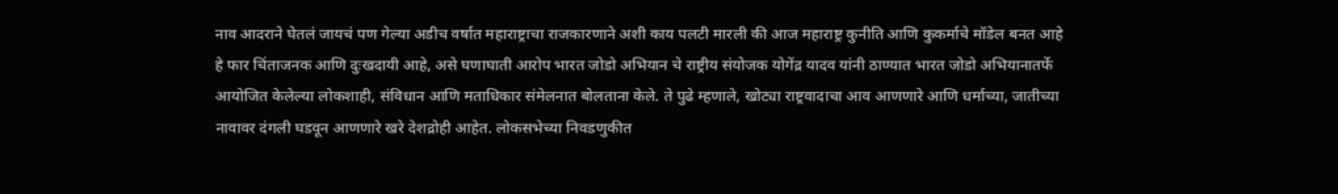नाव आदराने घेतलं जायचं पण गेल्या अडीच वर्षात महाराष्ट्राचा राजकारणाने अशी काय पलटी मारली की आज महाराष्ट्र कुनीति आणि कुकर्माचे मॉडेल बनत आहे हे फार चिंताजनक आणि दुःखदायी आहे, असे घणाघाती आरोप भारत जोडो अभियान चे राष्ट्रीय संयोजक योगेंद्र यादव यांनी ठाण्यात भारत जोडो अभियानातर्फे आयोजित केलेल्या लोकशाही, संविधान आणि मताधिकार संमेलनात बोलताना केले. ते पुढे म्हणाले, खोट्या राष्ट्रवादाचा आव आणणारे आणि धर्माच्या, जातीच्या नावावर दंगली घडवून आणणारे खरे देशद्रोही आहेत. लोकसभेच्या निवडणुकीत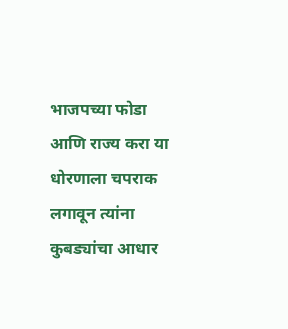भाजपच्या फोडा आणि राज्य करा या धोरणाला चपराक लगावून त्यांना कुबड्यांचा आधार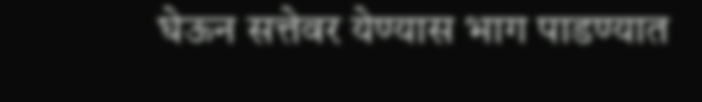घेऊन सत्तेवर येण्यास भाग पाडण्यात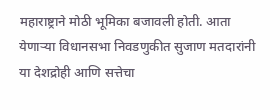महाराष्ट्राने मोठी भूमिका बजावली होती. आता येणाऱ्या विधानसभा निवडणुकीत सुजाण मतदारांनी या देशद्रोही आणि सत्तेचा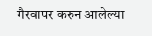गैरवापर करुन आलेल्या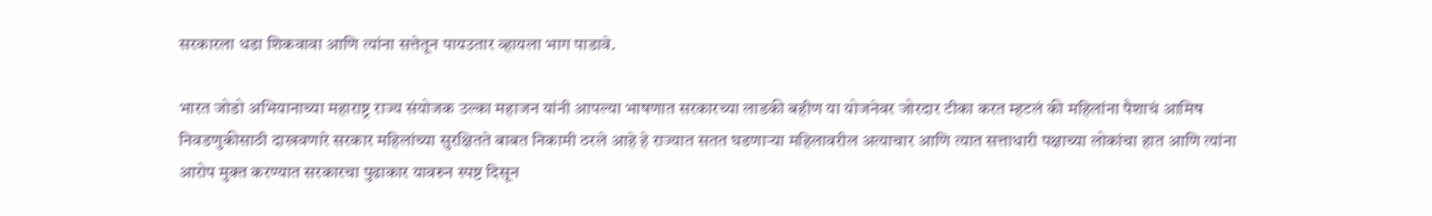सरकारला धडा शिकवावा आणि त्यांना सत्तेतून पायउतार व्हायला भाग पाडावे.

भारत जोडो अभियानाच्या महाराष्ट्र राज्य संयोजक उल्का महाजन यांनी आपल्या भाषणात सरकारच्या लाडकी बहीण या योजनेवर जोरदार टीका करत म्हटलं की महिलांना पैशाचं आमिष निवडणुकीसाठी दाखवणारे सरकार महिलांच्या सुरक्षितते बाबत निकामी ठरले आहे हे राज्यात सतत घडणाऱ्या महिलावरील अत्याचार आणि त्यात सत्ताधारी पक्षाच्या लोकांचा हात आणि त्यांना आरोप मुक्त करण्यात सरकारचा पुढाकार यावरुन स्पष्ट दिसून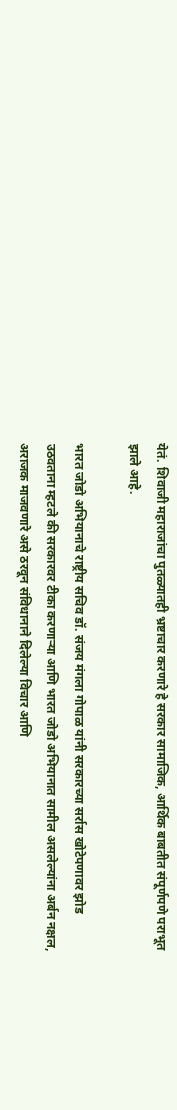येतं. शिवाजी महाराजांचा पुतळ्यातही भ्रष्टाचार करणारे हे सरकार सामाजिक, आर्थिक बाबतीत संपूर्णपणे पराभूत झाले आहे.

भारत जोडो अभियानाचे राष्ट्रीय सचिव डॉ. संजय मंगला गोपाळ यांनी सरकारच्या सर्रास खोटेपणावर झोड उठवताना म्हटले की सरकारवर टीका करणाऱ्या आणि भारत जोडो अभियानात सामील असलेल्यांना अर्बन नक्षल, अराजक माजवणारे असे ठरवून संविधानाने दिलेल्या विचार आणि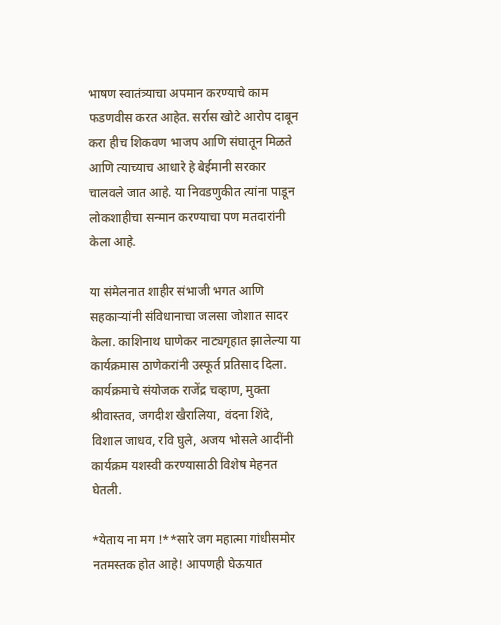भाषण स्वातंत्र्याचा अपमान करण्याचे काम फडणवीस करत आहेत. सर्रास खोटे आरोप दाबून करा हीच शिकवण भाजप आणि संघातून मिळते आणि त्याच्याच आधारे हे बेईमानी सरकार चालवले जात आहे. या निवडणुकीत त्यांना पाडून लोकशाहीचा सन्मान करण्याचा पण मतदारांनी केला आहे.

या संमेलनात शाहीर संभाजी भगत आणि सहकाऱ्यांनी संविधानाचा जलसा जोशात सादर केला. काशिनाथ घाणेकर नाट्यगृहात झालेल्या या कार्यक्रमास ठाणेकरांनी उस्फूर्त प्रतिसाद दिला. कार्यक्रमाचे संयोजक राजेंद्र चव्हाण, मुक्ता श्रीवास्तव, जगदीश खैरालिया, वंदना शिंदे, विशाल जाधव, रवि घुले, अजय भोसले आदींनी कार्यक्रम यशस्वी करण्यासाठी विशेष मेहनत घेतली.

*येताय ना मग !**सारे जग महात्मा गांधीसमोर नतमस्तक होत आहे! आपणही घेऊयात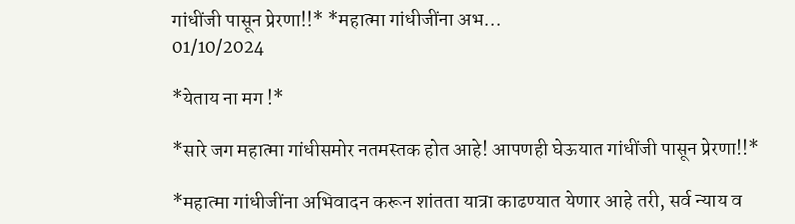गांधींजी पासून प्रेरणा!!* *महात्मा गांधीजींना अभ...
01/10/2024

*येताय ना मग !*

*सारे जग महात्मा गांधीसमोर नतमस्तक होत आहे! आपणही घेऊयात गांधींजी पासून प्रेरणा!!*

*महात्मा गांधीजींना अभिवादन करून शांतता यात्रा काढण्यात येणार आहे तरी, सर्व न्याय व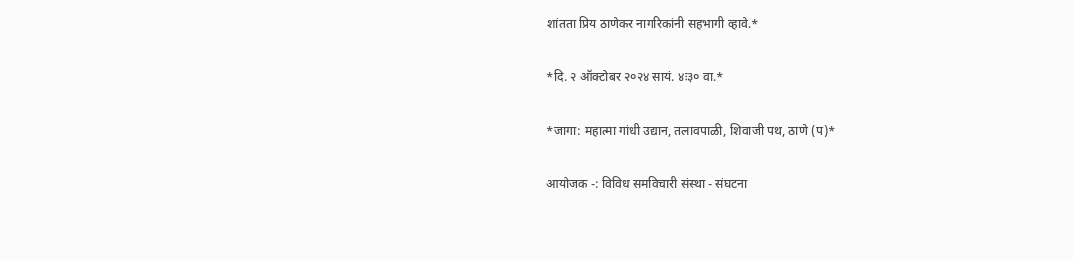शांतता प्रिय ठाणेकर नागरिकांनी सहभागी व्हावे.*

*दि. २ ऑक्टोबर २०२४ सायं. ४ः३० वा.*

*जागा: महात्मा गांधी उद्यान, तलावपाळी, शिवाजी पथ, ठाणे (प)*

आयोजक -: विविध समविचारी संस्था - संघटना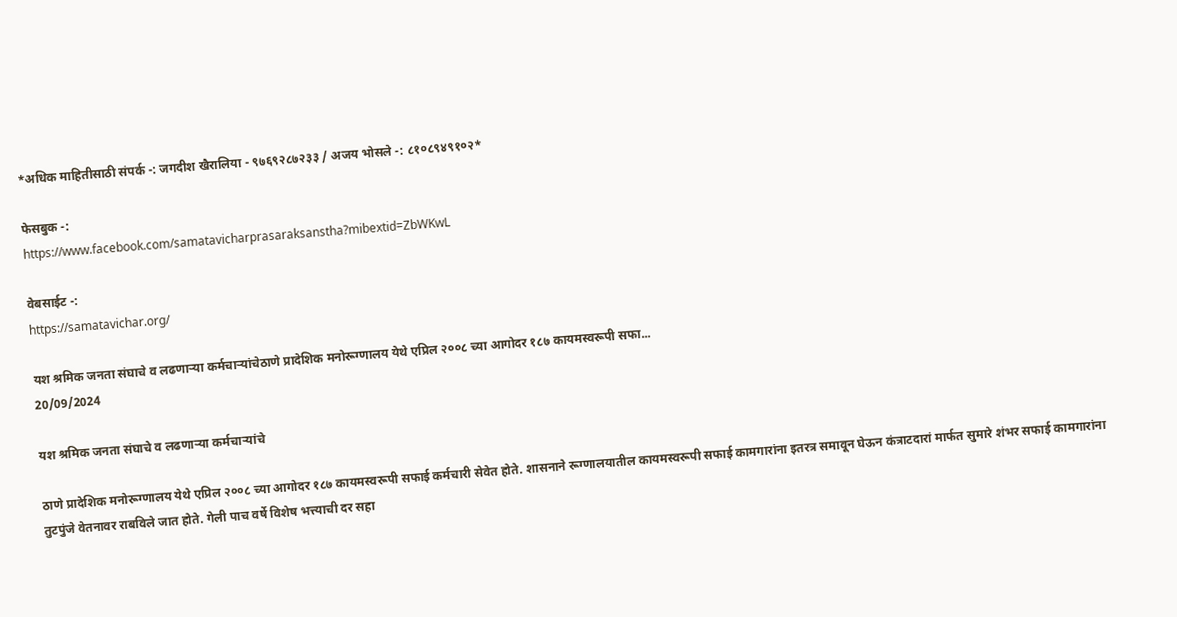*अधिक माहितीसाठी संपर्क -: जगदीश खैरालिया - ९७६९२८७२३३ / अजय भोसले -: ८१०८९४९१०२*

फेसबुक -:
https://www.facebook.com/samatavicharprasaraksanstha?mibextid=ZbWKwL

वेबसाईट -:
https://samatavichar.org/

यश श्रमिक जनता संघाचे व लढणाऱ्या कर्मचाऱ्यांचेठाणे प्रादेशिक मनोरूग्णालय येथे एप्रिल २००८ च्या आगोदर १८७ कायमस्वरूपी सफा...
20/09/2024

यश श्रमिक जनता संघाचे व लढणाऱ्या कर्मचाऱ्यांचे

ठाणे प्रादेशिक मनोरूग्णालय येथे एप्रिल २००८ च्या आगोदर १८७ कायमस्वरूपी सफाई कर्मचारी सेवेत होते. शासनाने रूग्णालयातील कायमस्वरूपी सफाई कामगारांना इतरत्र समावून घेऊन कंत्राटदारां मार्फत सुमारे शंभर सफाई कामगारांना तुटपुंजे वेतनावर राबविले जात होते. गेली पाच वर्षे विशेष भत्त्याची दर सहा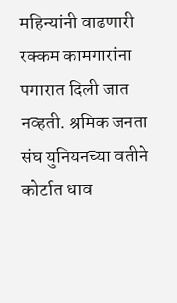महिन्यांनी वाढणारी रक्कम कामगारांना पगारात दिली जात नव्हती. श्रमिक जनता संघ युनियनच्या वतीने कोर्टात धाव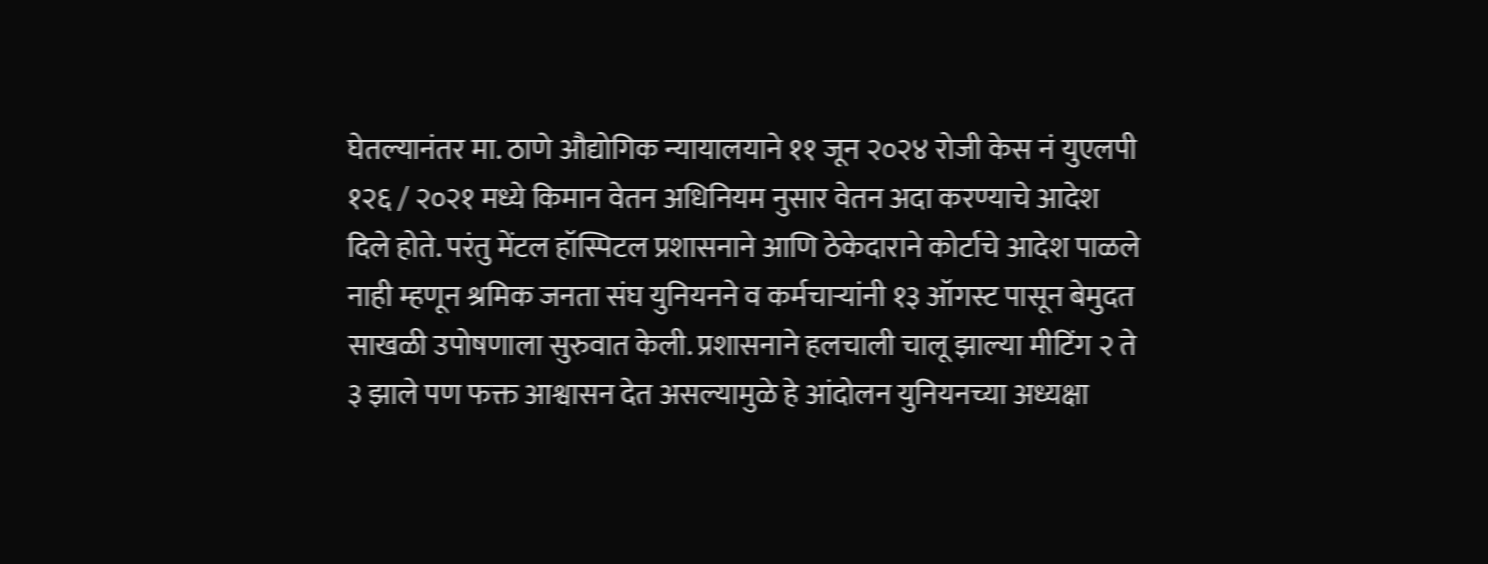घेतल्यानंतर मा. ठाणे औद्योगिक न्यायालयाने ११ जून २०२४ रोजी केस नं युएलपी १२६ / २०२१ मध्ये किमान वेतन अधिनियम नुसार वेतन अदा करण्याचे आदेश दिले होते. परंतु मेंटल हॉस्पिटल प्रशासनाने आणि ठेकेदाराने कोर्टाचे आदेश पाळले नाही म्हणून श्रमिक जनता संघ युनियनने व कर्मचाऱ्यांनी १३ ऑगस्ट पासून बेमुदत साखळी उपोषणाला सुरुवात केली. प्रशासनाने हलचाली चालू झाल्या मीटिंग २ ते ३ झाले पण फक्त आश्वासन देत असल्यामुळे हे आंदोलन युनियनच्या अध्यक्षा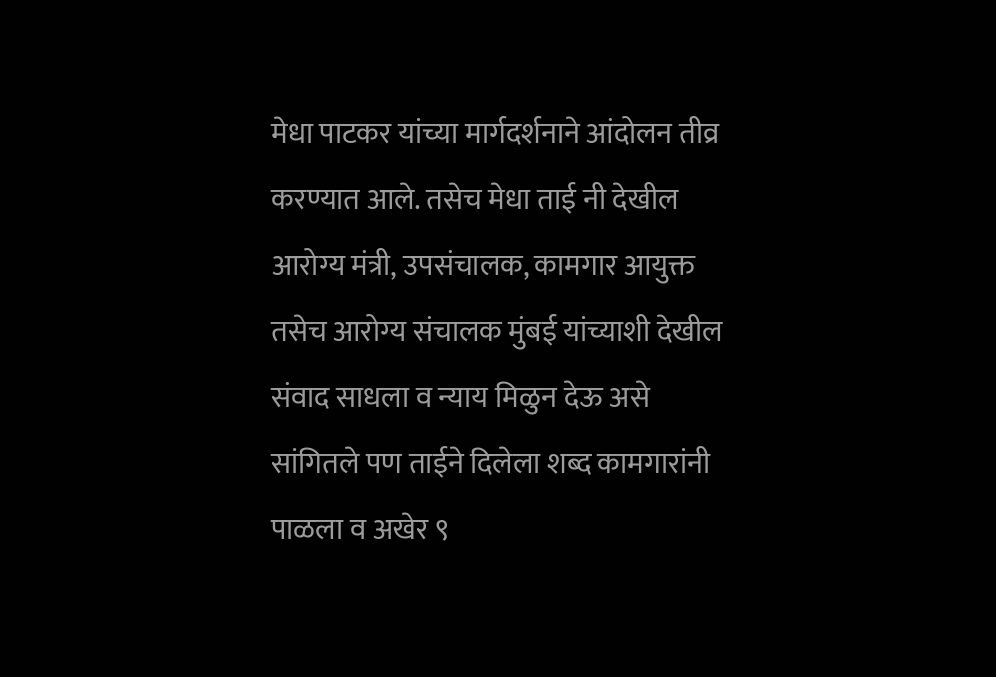मेधा पाटकर यांच्या मार्गदर्शनाने आंदोलन तीव्र करण्यात आले. तसेच मेधा ताई नी देखील आरोग्य मंत्री, उपसंचालक, कामगार आयुक्त तसेच आरोग्य संचालक मुंबई यांच्याशी देखील संवाद साधला व न्याय मिळुन देऊ असे सांगितले पण ताईने दिलेला शब्द कामगारांनी पाळला व अखेर ९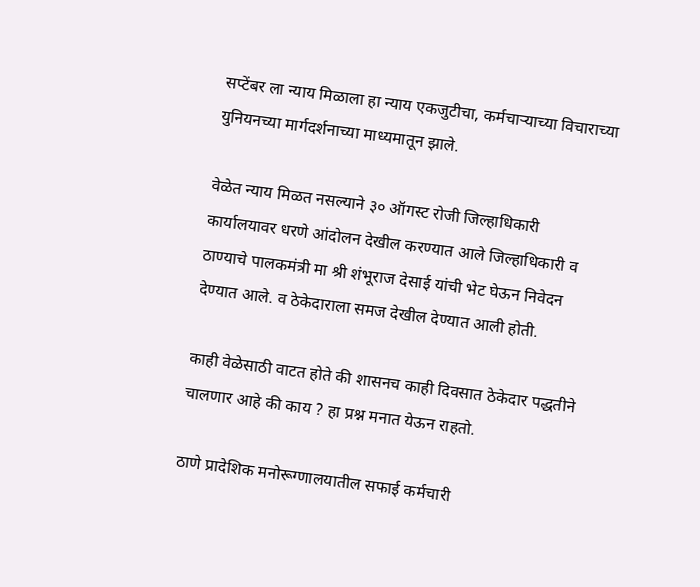सप्टेंबर ला न्याय मिळाला हा न्याय एकजुटीचा, कर्मचाऱ्याच्या विचाराच्या युनियनच्या मार्गदर्शनाच्या माध्यमातून झाले.

वेळेत न्याय मिळत नसल्याने ३० ऑगस्ट रोजी जिल्हाधिकारी कार्यालयावर धरणे आंदोलन देखील करण्यात आले जिल्हाधिकारी व ठाण्याचे पालकमंत्री मा श्री शंभूराज देसाई यांची भेट घेऊन निवेदन देण्यात आले. व ठेकेदाराला समज देखील देण्यात आली होती.

काही वेळेसाठी वाटत होते की शासनच काही दिवसात ठेकेदार पद्धतीने चालणार आहे की काय ? हा प्रश्न मनात येऊन राहतो.

ठाणे प्रादेशिक मनोरूग्णालयातील सफाई कर्मचारी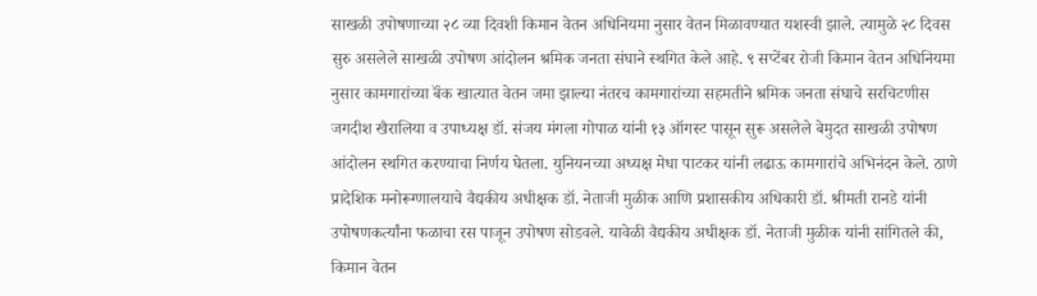साखळी उपोषणाच्या २८ व्या दिवशी किमान वेतन अधिनियमा नुसार वेतन मिळावण्यात यशस्वी झाले. त्यामुळे २८ दिवस सुरु असलेले साखळी उपोषण आंदोलन श्रमिक जनता संघाने स्थगित केले आहे. ९ सप्टेंबर रोजी किमान वेतन अधिनियमा नुसार कामगारांच्या बॅंक खात्यात वेतन जमा झाल्या नंतरच कामगारांच्या सहमतीने श्रमिक जनता संघाचे सरचिटणीस जगदीश खैरालिया व उपाध्यक्ष डॉ. संजय मंगला गोपाळ यांनी १३ ऑगस्ट पासून सुरू असलेले बेमुदत साखळी उपोषण आंदोलन स्थगित करण्याचा निर्णय घेतला. युनियनच्या अध्यक्ष मेधा पाटकर यांनी लढाऊ कामगारांचे अभिनंदन केले. ठाणे प्रादेशिक मनोरूग्णालयाचे वैद्यकीय अधीक्षक डॉ. नेताजी मुळीक आणि प्रशासकीय अधिकारी डॉ. श्रीमती रानडे यांनी उपोषणकर्त्यांना फळाचा रस पाजून उपोषण सोडवले. यावेळी वैद्यकीय अधीक्षक डॉ. नेताजी मुळीक यांनी सांगितले की, किमान वेतन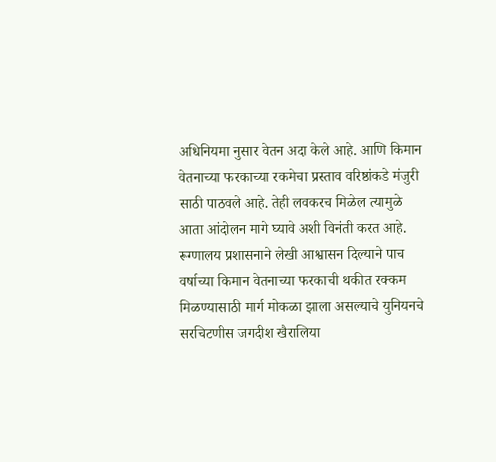अधिनियमा नुसार वेतन अदा केले आहे. आणि किमान वेतनाच्या फरकाच्या रकमेचा प्रस्ताव वरिष्ठांकडे मंजुरी साठी पाठवले आहे. तेही लवकरच मिळेल त्यामुळे आता आंदोलन मागे घ्यावे अशी विनंती करत आहे. रूग्णालय प्रशासनाने लेखी आश्वासन दिल्याने पाच वर्षाच्या किमान वेतनाच्या फरकाची थकीत रक्कम मिळण्यासाठी मार्ग मोकळा झाला असल्याचे युनियनचे सरचिटणीस जगदीश खैरालिया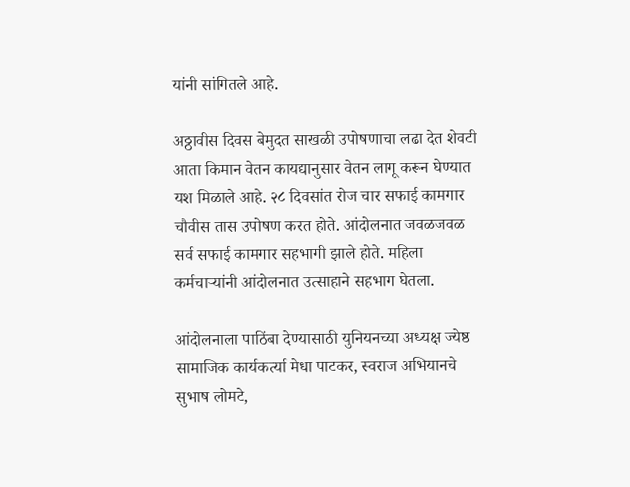यांनी सांगितले आहे.

अठ्ठावीस दिवस बेमुदत साखळी उपोषणाचा लढा देत शेवटी आता किमान वेतन कायद्यानुसार वेतन लागू करून घेण्यात यश मिळाले आहे. २८ दिवसांत रोज चार सफाई कामगार चौवीस तास उपोषण करत होते. आंदोलनात जवळजवळ सर्व सफाई कामगार सहभागी झाले होते. महिला कर्मचाऱ्यांनी आंदोलनात उत्साहाने सहभाग घेतला.

आंदोलनाला पाठिंबा देण्यासाठी युनियनच्या अध्यक्ष ज्येष्ठ सामाजिक कार्यकर्त्या मेधा पाटकर, स्वराज अभियानचे सुभाष लोमटे,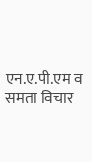एन.ए.पी.एम व समता विचार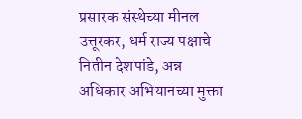प्रसारक संस्थेच्या मीनल उत्तूरकर, धर्म राज्य पक्षाचे नितीन देशपांडे, अन्न अधिकार अभियानच्या मुक्ता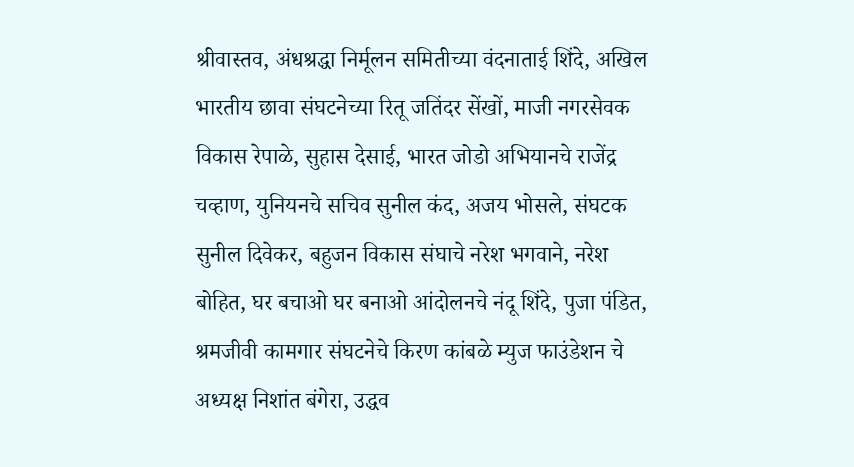श्रीवास्तव, अंधश्रद्धा निर्मूलन समितीच्या वंदनाताई शिंदे, अखिल भारतीय छावा संघटनेच्या रितू जतिंदर सेंखों, माजी नगरसेवक विकास रेपाळे, सुहास देसाई, भारत जोडो अभियानचे राजेंद्र चव्हाण, युनियनचे सचिव सुनील कंद, अजय भोसले, संघटक सुनील दिवेकर, बहुजन विकास संघाचे नरेश भगवाने, नरेश बोहित, घर बचाओ घर बनाओ आंदोलनचे नंदू शिंदे, पुजा पंडित, श्रमजीवी कामगार संघटनेचे किरण कांबळे म्युज फाउंडेशन चे अध्यक्ष निशांत बंगेरा, उद्धव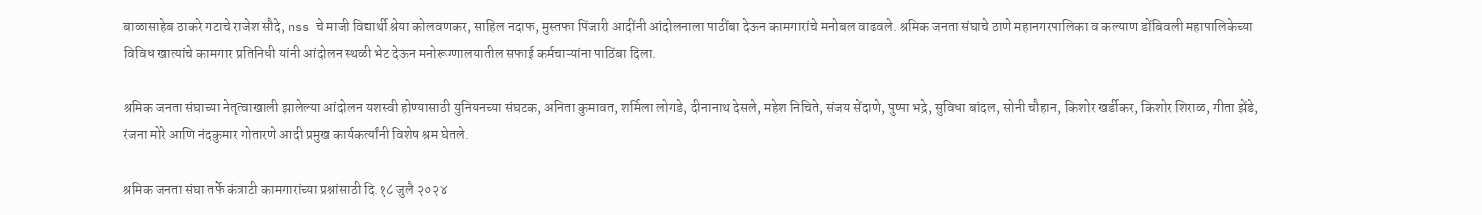बाळासाहेब ठाकरे गटाचे राजेश सौदे, nss चे माजी विद्यार्थी श्रेया कोलवणकर, साहिल नदाफ, मुस्तफा पिंजारी आदींनी आंदोलनाला पाठींबा देऊन कामगारांचे मनोबल वाढवले. श्रमिक जनता संघाचे ठाणे महानगरपालिका व कल्याण डोंबिवली महापालिकेच्या विविध खात्यांचे कामगार प्रतिनिधी यांनी आंदोलन स्थळी भेट देऊन मनोरूग्णालयातील सफाई कर्मचाऱ्यांना पाठिंबा दिला.

श्रमिक जनता संघाच्या नेतृत्वाखाली झालेल्या आंदोलन यशस्वी होण्यासाठी युनियनच्या संघटक, अनिता कुमावत, शर्मिला लोगडे, दीनानाथ देसले, महेश निचिते, संजय सेंदाणे, पुष्पा भद्रे, सुविधा बांदल, सोनी चौहान, किशोर खर्डीकर, किशोर शिराळ, गीता झेंडे, रंजना मोरे आणि नंदकुमार गोतारणे आदी प्रमुख कार्यकर्त्यांनी विशेष श्रम घेतले.

श्रमिक जनता संघा तर्फे कंत्राटी कामगारांच्या प्रश्नांसाठी दि.१८ जुलै २०२४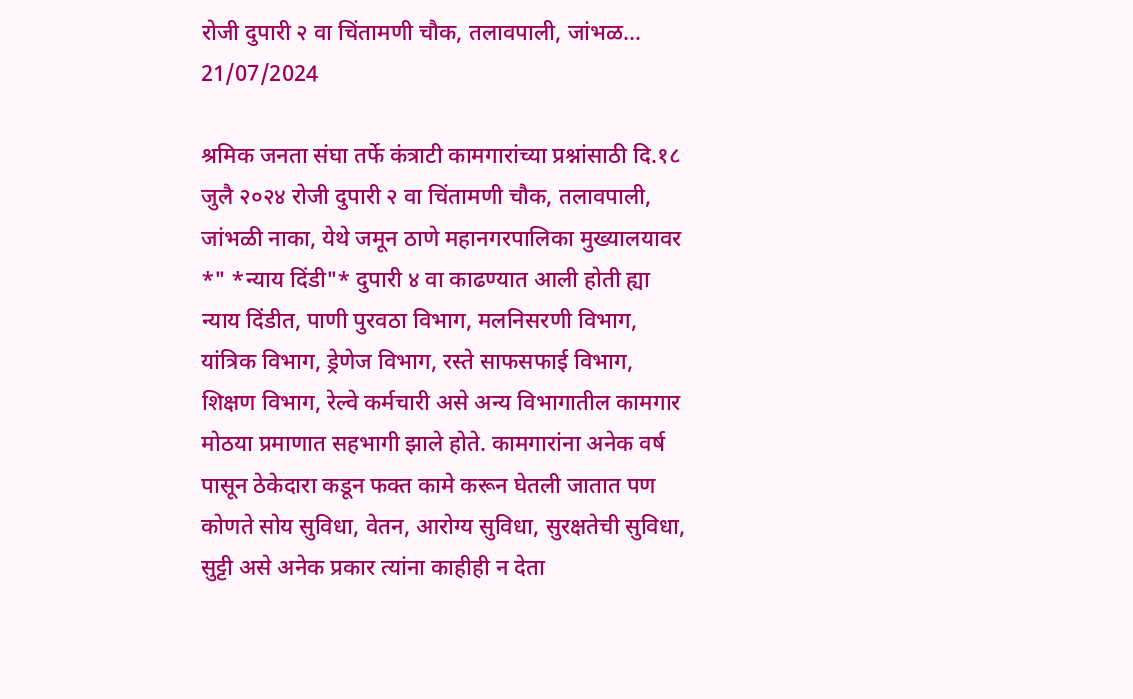रोजी दुपारी २ वा चिंतामणी चौक, तलावपाली, जांभळ...
21/07/2024

श्रमिक जनता संघा तर्फे कंत्राटी कामगारांच्या प्रश्नांसाठी दि.१८ जुलै २०२४ रोजी दुपारी २ वा चिंतामणी चौक, तलावपाली, जांभळी नाका, येथे जमून ठाणे महानगरपालिका मुख्यालयावर *" *न्याय दिंडी"* दुपारी ४ वा काढण्यात आली होती ह्या न्याय दिंडीत, पाणी पुरवठा विभाग, मलनिसरणी विभाग, यांत्रिक विभाग, ड्रेणेज विभाग, रस्ते साफसफाई विभाग, शिक्षण विभाग, रेल्वे कर्मचारी असे अन्य विभागातील कामगार मोठया प्रमाणात सहभागी झाले होते. कामगारांना अनेक वर्ष पासून ठेकेदारा कडून फक्त कामे करून घेतली जातात पण कोणते सोय सुविधा, वेतन, आरोग्य सुविधा, सुरक्षतेची सुविधा, सुट्टी असे अनेक प्रकार त्यांना काहीही न देता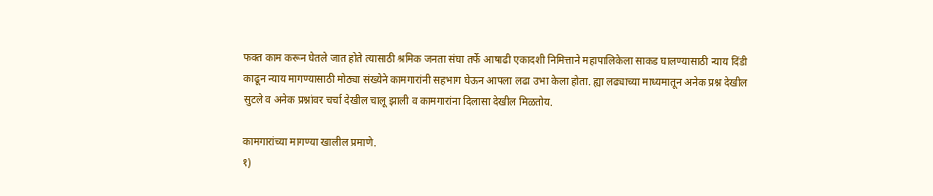फक्त काम करून घेतले जात होते त्यासाठी श्रमिक जनता संघा तर्फे आषाढी एकादशी निमित्ताने महापालिकेला साकड घालण्यासाठी न्याय दिंडी काढून न्याय मागण्यासाठी मोठ्या संख्येने कामगारांनी सहभाग घेऊन आपला लढा उभा केला होता. ह्या लढ्याच्या माध्यमातून अनेक प्रश्न देखील सुटले व अनेक प्रश्नांवर चर्चा देखील चालू झाली व कामगारांना दिलासा देखील मिळतोय.

कामगारांच्या मागण्या खालील प्रमाणे.
१)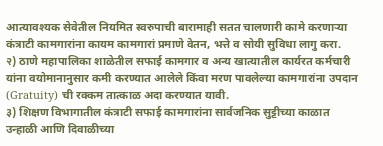आत्यावश्यक सेवेतील नियमित स्वरुपाची बारामाही सतत चालणारी कामे करणार्‍या कंत्राटी कामगारांना कायम कामगारां प्रमाणे वेतन, भत्ते व सोयी सुविधा लागु करा.
२) ठाणे महापालिका शाळेतील सफाई कामगार व अन्य खात्यातील कार्यरत कर्मचारी यांना वयोमानानुसार कमी करण्यात आलेले किंवा मरण पावलेल्या कामगारांना उपदान (Gratuity) ची रक्कम तात्काळ अदा करण्यात यावी.
३) शिक्षण विभागातील कंत्राटी सफाई कामगारांना सार्वजनिक सुट्टीच्या काळात उन्हाळी आणि दिवाळीच्या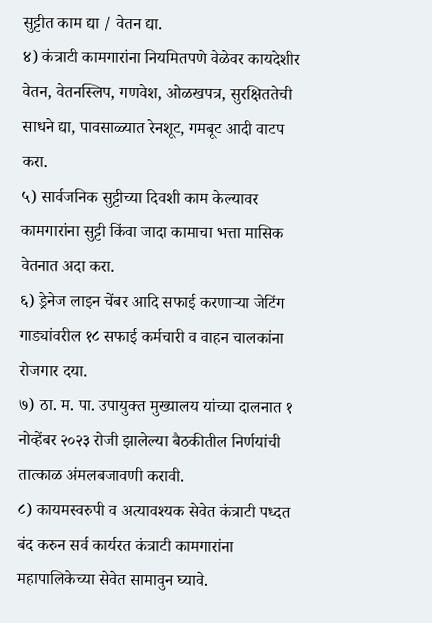सुट्टीत काम द्या / वेतन द्या.
४) कंत्राटी कामगारांना नियमितपणे वेळेवर कायदेशीर वेतन, वेतनस्लिप, गणवेश, ओळखपत्र, सुरक्षिततेची साधने द्या, पावसाळ्यात रेनशूट, गमबूट आदी वाटप करा.
५) सार्वजनिक सुट्टीच्या दिवशी काम केल्यावर कामगारांना सुट्टी किंवा जादा कामाचा भत्ता मासिक वेतनात अदा करा.
६) ड्रेनेज लाइन चेंबर आदि सफाई करणाऱ्या जेटिंग गाड्यांवरील १८ सफाई कर्मचारी व वाहन चालकांना रोजगार दया.
७) ठा. म. पा. उपायुक्त मुख्यालय यांच्या दालनात १ नोव्हेंबर २०२३ रोजी झालेल्या बैठकीतील निर्णयांची तात्काळ अंमलबजावणी करावी.
८) कायमस्वरुपी व अत्यावश्यक सेवेत कंत्राटी पध्दत बंद करुन सर्व कार्यरत कंत्राटी कामगारांना महापालिकेच्या सेवेत सामावुन घ्यावे.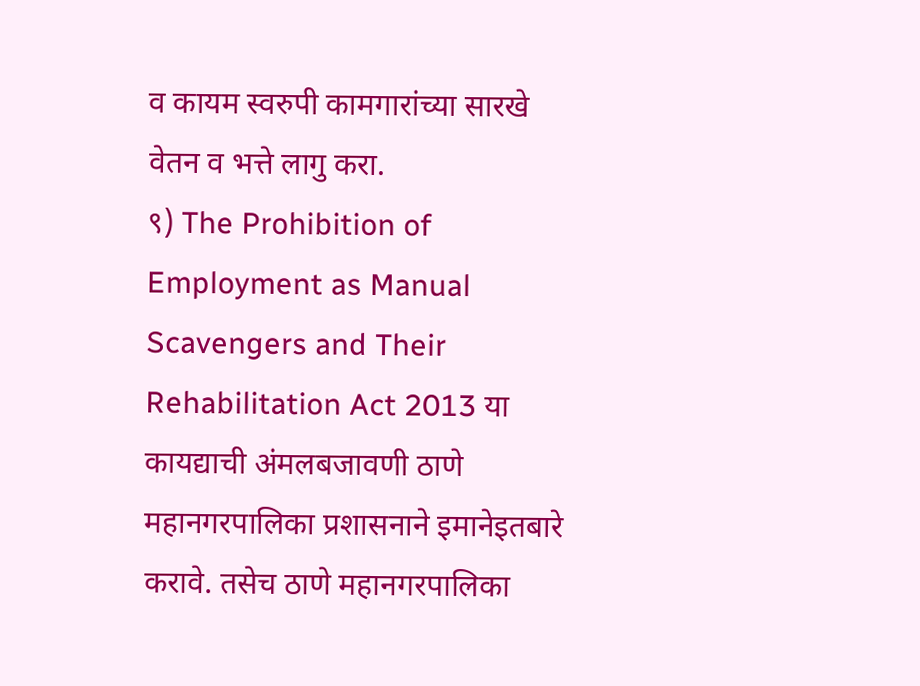व कायम स्वरुपी कामगारांच्या सारखे वेतन व भत्ते लागु करा.
९) The Prohibition of Employment as Manual Scavengers and Their Rehabilitation Act 2013 या कायद्याची अंमलबजावणी ठाणे महानगरपालिका प्रशासनाने इमानेइतबारे करावे. तसेच ठाणे महानगरपालिका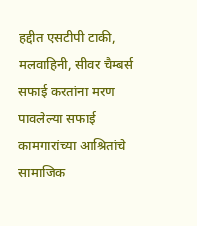हद्दीत एसटीपी टाकी, मलवाहिनी, सीवर चैम्बर्स सफाई करतांना मरण पावलेल्या सफाई कामगारांच्या आश्रितांचे सामाजिक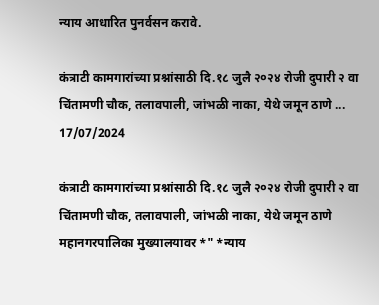न्याय आधारित पुनर्वसन करावे.

कंत्राटी कामगारांच्या प्रश्नांसाठी दि.१८ जुलै २०२४ रोजी दुपारी २ वा चिंतामणी चौक, तलावपाली, जांभळी नाका, येथे जमून ठाणे ...
17/07/2024

कंत्राटी कामगारांच्या प्रश्नांसाठी दि.१८ जुलै २०२४ रोजी दुपारी २ वा चिंतामणी चौक, तलावपाली, जांभळी नाका, येथे जमून ठाणे महानगरपालिका मुख्यालयावर *" *न्याय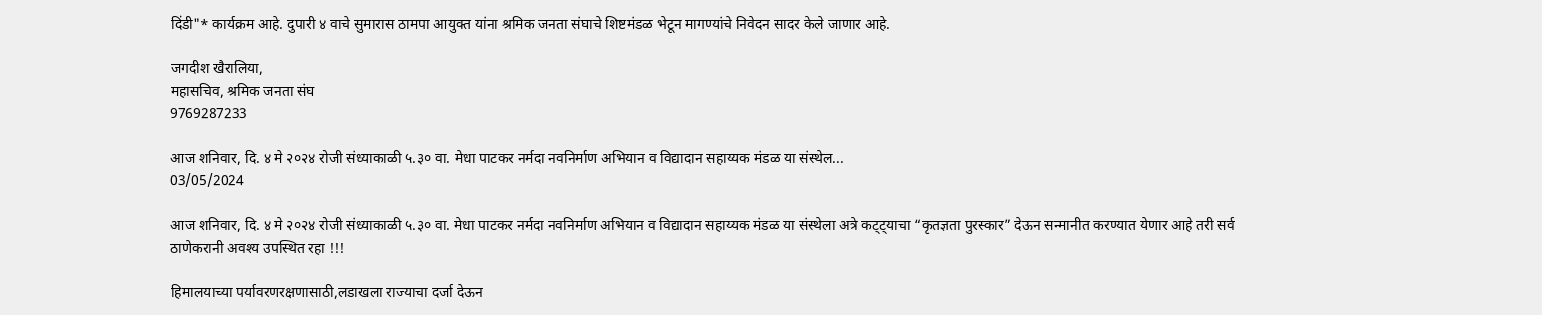दिंडी"* कार्यक्रम आहे. दुपारी ४ वाचे सुमारास ठामपा आयुक्त यांना श्रमिक जनता संघाचे शिष्टमंडळ भेटून मागण्यांचे निवेदन सादर केले जाणार आहे.

जगदीश खैरालिया,
महासचिव, श्रमिक जनता संघ
9769287233

आज शनिवार, दि. ४ मे २०२४ रोजी संध्याकाळी ५.३० वा. मेधा पाटकर नर्मदा नवनिर्माण अभियान व विद्यादान सहाय्यक मंडळ या संस्थेल...
03/05/2024

आज शनिवार, दि. ४ मे २०२४ रोजी संध्याकाळी ५.३० वा. मेधा पाटकर नर्मदा नवनिर्माण अभियान व विद्यादान सहाय्यक मंडळ या संस्थेला अत्रे कट्ट्याचा “कृतज्ञता पुरस्कार” देऊन सन्मानीत करण्यात येणार आहे तरी सर्व ठाणेकरानी अवश्य उपस्थित रहा !!!

हिमालयाच्या पर्यावरणरक्षणासाठी,लडाखला राज्याचा दर्जा देऊन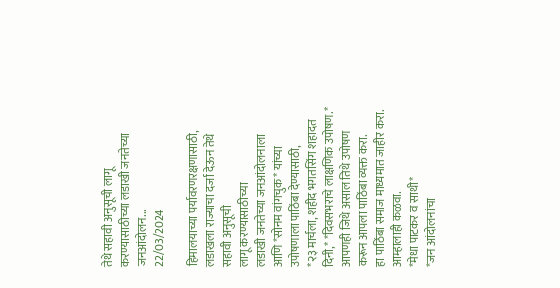तेथे सहावी अनुसूची लागू करण्यासाठीच्या लडाखी जनतेच्या जनआंदोलन...
22/03/2024

हिमालयाच्या पर्यावरणरक्षणासाठी,
लडाखला राज्याचा दर्जा देऊन तेथे सहावी अनुसूची
लागू करण्यासाठीच्या
लडाखी जनतेच्या जनआंदोलनाला
आणि *सोनम वांगचुक* यांच्या उपोषणाला पाठिंबा देण्यासाठी,
*२३ मार्चला, शहीद भगतसिंग शहादत दिनी,* *दिवसभराचे लाक्षणिक उपोषण.*
आपणही जिथे असाल तिथे उपोषण करून आपला पाठिंबा व्यक्त करा.
हा पाठिंबा समाज माध्यमात जाहीर करा. आम्हालाही कळवा.
*मेधा पाटकर व साथी*
*जन आंदोलनांचा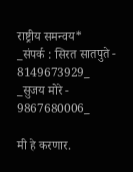राष्ट्रीय समन्वय*
_संपर्क : सिरत सातपुते - 8149673929_
_सुजय मोरे - 9867680006_

मी हे करणार.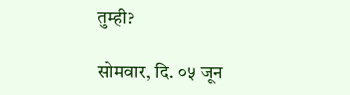तुम्ही?

सोमवार, दि. ०५ जून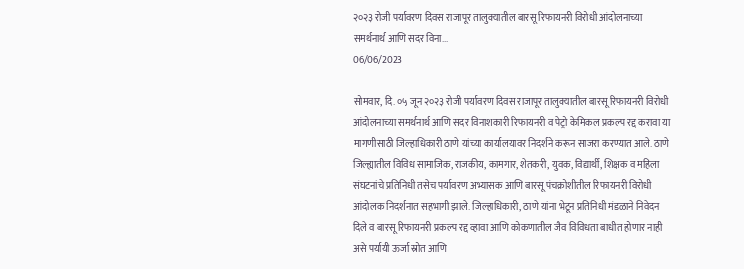२०२३ रोजी पर्यावरण दिवस राजापूर तालुक्यातील बारसू रिफायनरी विरोधी आंदोलनाच्या समर्थनार्थ आणि सदर विना...
06/06/2023

सोमवार, दि. ०५ जून २०२३ रोजी पर्यावरण दिवस राजापूर तालुक्यातील बारसू रिफायनरी विरोधी आंदोलनाच्या समर्थनार्थ आणि सदर विनाशकारी रिफायनरी व पेट्रो केमिकल प्रकल्प रद्द करावा या मागणीसाठी जिल्हाधिकारी ठाणे यांच्या कार्यालयावर निदर्शने करून साजरा करण्यात आले. ठाणे जिल्ह्यातील विविध सामाजिक, राजकीय, कामगार, शेतकरी, युवक, विद्यार्थी, शिक्षक व महिला संघटनांचे प्रतिनिधी तसेच पर्यावरण अभ्यासक आणि बारसू पंचक्रोशीतील रिफायनरी विरोधी आंदोलक निदर्शनात सहभागी झाले. जिल्हाधिकारी, ठाणे यांना भेटून प्रतिनिधी मंडळाने निवेदन दिले व बारसू रिफायनरी प्रकल्प रद्द व्हावा आणि कोकणातील जैव विविधता बाधीत होणार नाही असे पर्यायी ऊर्जा स्रोत आणि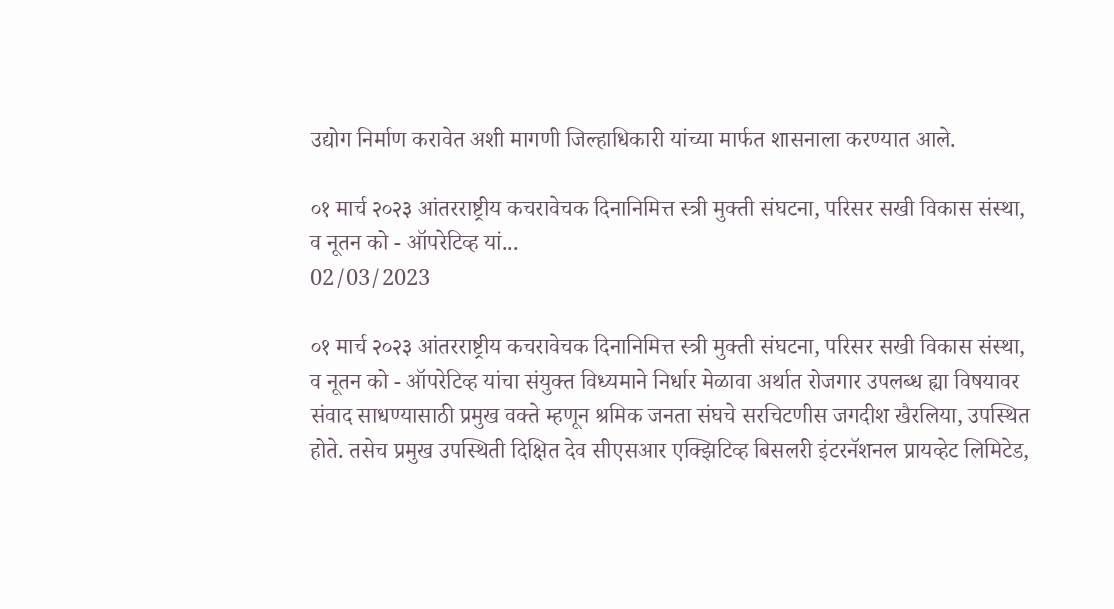उद्योग निर्माण करावेत अशी मागणी जिल्हाधिकारी यांच्या मार्फत शासनाला करण्यात आले.

०१ मार्च २०२३ आंतरराष्ट्रीय कचरावेचक दिनानिमित्त स्त्री मुक्ती संघटना, परिसर सखी विकास संस्था, व नूतन को - ऑपरेटिव्ह यां...
02/03/2023

०१ मार्च २०२३ आंतरराष्ट्रीय कचरावेचक दिनानिमित्त स्त्री मुक्ती संघटना, परिसर सखी विकास संस्था, व नूतन को - ऑपरेटिव्ह यांचा संयुक्त विध्यमाने निर्धार मेळावा अर्थात रोजगार उपलब्ध ह्या विषयावर संवाद साधण्यासाठी प्रमुख वक्ते म्हणून श्रमिक जनता संघचे सरचिटणीस जगदीश खैरलिया, उपस्थित होते. तसेच प्रमुख उपस्थिती दिक्षित देव सीएसआर एक्झिटिव्ह बिसलरी इंटरनॅशनल प्रायव्हेट लिमिटेड,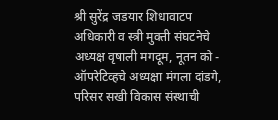श्री सुरेंद्र जडयार शिधावाटप अधिकारी व स्त्री मुक्ती संघटनेचे अध्यक्ष वृषाली मगदूम, नूतन को - ऑपरेटिव्हचे अध्यक्षा मंगला दांडगे, परिसर सखी विकास संस्थाची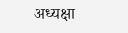अध्यक्षा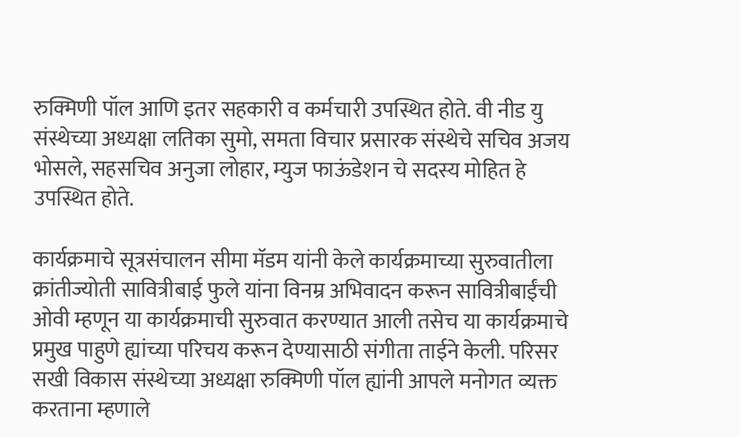रुक्मिणी पॉल आणि इतर सहकारी व कर्मचारी उपस्थित होते. वी नीड यु संस्थेच्या अध्यक्षा लतिका सुमो, समता विचार प्रसारक संस्थेचे सचिव अजय भोसले, सहसचिव अनुजा लोहार, म्युज फाऊंडेशन चे सदस्य मोहित हे उपस्थित होते.

कार्यक्रमाचे सूत्रसंचालन सीमा मॅडम यांनी केले कार्यक्रमाच्या सुरुवातीला क्रांतीज्योती सावित्रीबाई फुले यांना विनम्र अभिवादन करून सावित्रीबाईंची ओवी म्हणून या कार्यक्रमाची सुरुवात करण्यात आली तसेच या कार्यक्रमाचे प्रमुख पाहुणे ह्यांच्या परिचय करून देण्यासाठी संगीता ताईने केली. परिसर सखी विकास संस्थेच्या अध्यक्षा रुक्मिणी पॉल ह्यांनी आपले मनोगत व्यक्त करताना म्हणाले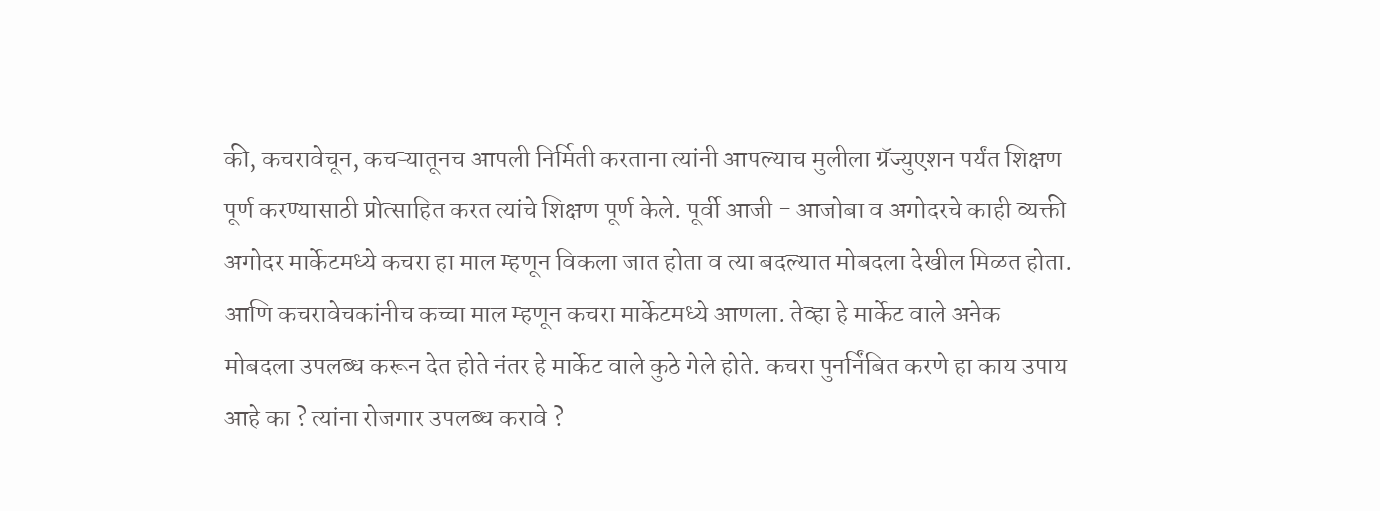की, कचरावेचून, कचऱ्यातूनच आपली निर्मिती करताना त्यांनी आपल्याच मुलीला ग्रॅज्युएशन पर्यंत शिक्षण पूर्ण करण्यासाठी प्रोत्साहित करत त्यांचे शिक्षण पूर्ण केले. पूर्वी आजी - आजोबा व अगोदरचे काही व्यक्ती अगोदर मार्केटमध्ये कचरा हा माल म्हणून विकला जात होता व त्या बदल्यात मोबदला देखील मिळत होता. आणि कचरावेचकांनीच कच्चा माल म्हणून कचरा मार्केटमध्ये आणला. तेव्हा हे मार्केट वाले अनेक मोबदला उपलब्ध करून देत होते नंतर हे मार्केट वाले कुठे गेले होते. कचरा पुनर्निंबित करणे हा काय उपाय आहे का ? त्यांना रोजगार उपलब्ध करावे ?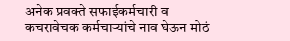अनेक प्रवक्ते सफाईकर्मचारी व कचरावेचक कर्मचाऱ्यांचे नाव घेऊन मोठं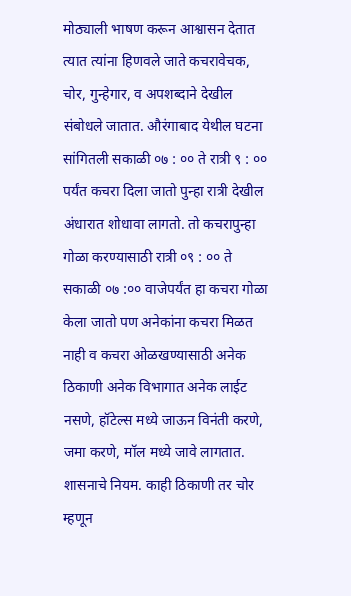मोठ्याली भाषण करून आश्वासन देतात त्यात त्यांना हिणवले जाते कचरावेचक, चोर, गुन्हेगार, व अपशब्दाने देखील संबोधले जातात. औरंगाबाद येथील घटना सांगितली सकाळी ०७ : ०० ते रात्री ९ : ०० पर्यंत कचरा दिला जातो पुन्हा रात्री देखील अंधारात शोधावा लागतो. तो कचरापुन्हा गोळा करण्यासाठी रात्री ०९ : ०० ते सकाळी ०७ :०० वाजेपर्यंत हा कचरा गोळा केला जातो पण अनेकांना कचरा मिळत नाही व कचरा ओळखण्यासाठी अनेक ठिकाणी अनेक विभागात अनेक लाईट नसणे, हॉटेल्स मध्ये जाऊन विनंती करणे, जमा करणे, मॉल मध्ये जावे लागतात. शासनाचे नियम. काही ठिकाणी तर चोर म्हणून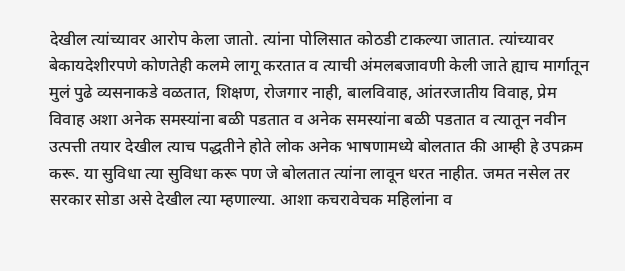देखील त्यांच्यावर आरोप केला जातो. त्यांना पोलिसात कोठडी टाकल्या जातात. त्यांच्यावर बेकायदेशीरपणे कोणतेही कलमे लागू करतात व त्याची अंमलबजावणी केली जाते ह्याच मार्गातून मुलं पुढे व्यसनाकडे वळतात, शिक्षण, रोजगार नाही, बालविवाह, आंतरजातीय विवाह, प्रेम विवाह अशा अनेक समस्यांना बळी पडतात व अनेक समस्यांना बळी पडतात व त्यातून नवीन उत्पत्ती तयार देखील त्याच पद्धतीने होते लोक अनेक भाषणामध्ये बोलतात की आम्ही हे उपक्रम करू. या सुविधा त्या सुविधा करू पण जे बोलतात त्यांना लावून धरत नाहीत. जमत नसेल तर सरकार सोडा असे देखील त्या म्हणाल्या. आशा कचरावेचक महिलांना व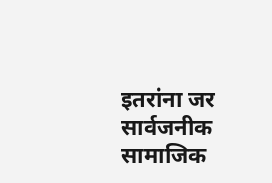इतरांना जर सार्वजनीक सामाजिक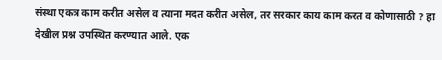संस्था एकत्र काम करीत असेल व त्याना मदत करीत असेल, तर सरकार काय काम करत व कोणासाठी ? हा देखील प्रश्न उपस्थित करण्यात आले. एक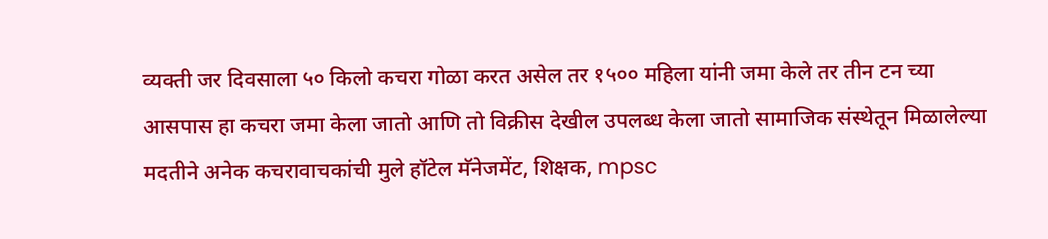व्यक्ती जर दिवसाला ५० किलो कचरा गोळा करत असेल तर १५०० महिला यांनी जमा केले तर तीन टन च्या आसपास हा कचरा जमा केला जातो आणि तो विक्रीस देखील उपलब्ध केला जातो सामाजिक संस्थेतून मिळालेल्या मदतीने अनेक कचरावाचकांची मुले हॉटेल मॅनेजमेंट, शिक्षक, mpsc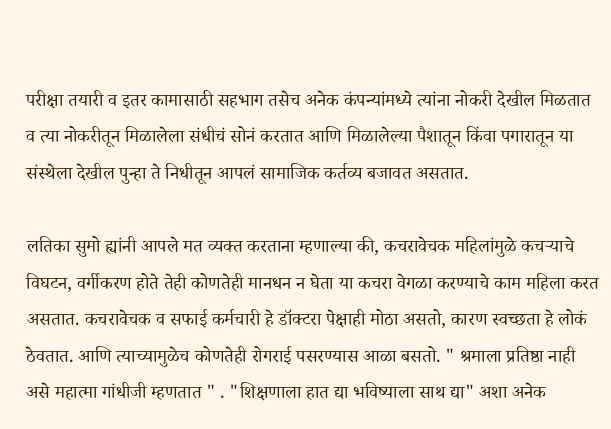परीक्षा तयारी व इतर कामासाठी सहभाग तसेच अनेक कंपन्यांमध्ये त्यांना नोकरी देखील मिळतात व त्या नोकरीतून मिळालेला संधीचं सोनं करतात आणि मिळालेल्या पैशातून किंवा पगारातून या संस्थेला देखील पुन्हा ते निधीतून आपलं सामाजिक कर्तव्य बजावत असतात.

लतिका सुमो ह्यांनी आपले मत व्यक्त करताना म्हणाल्या की, कचरावेचक महिलांमुळे कचऱ्याचे विघटन, वर्गीकरण होते तेही कोणतेही मानधन न घेता या कचरा वेगळा करण्याचे काम महिला करत असतात. कचरावेचक व सफाई कर्मचारी हे डॉक्टरा पेक्षाही मोठा असतो, कारण स्वच्छता हे लोकं ठेवतात. आणि त्याच्यामुळेच कोणतेही रोगराई पसरण्यास आळा बसतो. " श्रमाला प्रतिष्ठा नाही असे महात्मा गांधीजी म्हणतात " . "शिक्षणाला हात द्या भविष्याला साथ द्या" अशा अनेक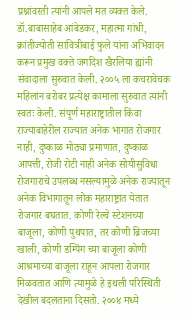प्रश्नांवरती त्यांनी आपले मत व्यक्त केले.
डॉ.बाबासाहेब आंबेडकर, महात्मा गांधी, क्रांतीज्योती सावित्रीबाई फुले यांना अभिवादन करून प्रमुख वक्ते जगदिश खैरलिया ह्यांनी संवादाला सुरुवात केली. २००५ ला कचरावेचक महिलांन बरोबर प्रत्येक्ष कामाला सुरुवात त्यांनी स्वतः केली. संपूर्ण महाराष्ट्रातील किंवा राज्याबाहेरील राज्यात अनेक भागात रोजगार नाही, दुष्काळ मोठ्या प्रमाणात, दुष्काळ आपत्ती, रोजी रोटी नाही अनेक सोयीसुविधा रोजगाराचे उपलब्ध नसल्यामुळे अनेक राज्यातून अनेक विभागातून लोक महाराष्ट्रात येतात रोजगार बघतात. कोणी रेल्वे स्टेशनच्या बाजूला, कोणी पुथपात, तर कोणी ब्रिजच्या खाली, कोणी डम्पिंग च्या बाजूला कोणी आश्रमाच्या बाजूला राहून आपला रोजगार मिळवतात आणि त्यामुळे हे इथली परिस्थिती देखील बदलताना दिसतो. २००४ मध्ये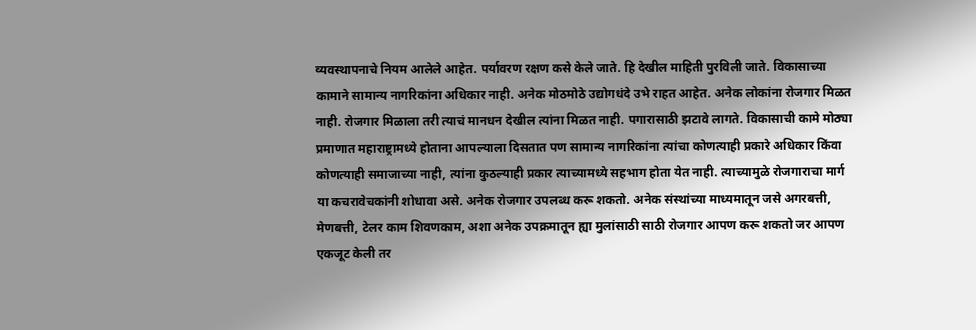व्यवस्थापनाचे नियम आलेले आहेत. पर्यावरण रक्षण कसे केले जाते. हि देखील माहिती पुरविली जाते. विकासाच्या कामाने सामान्य नागरिकांना अधिकार नाही. अनेक मोठमोठे उद्योगधंदे उभे राहत आहेत. अनेक लोकांना रोजगार मिळत नाही. रोजगार मिळाला तरी त्याचं मानधन देखील त्यांना मिळत नाही. पगारासाठी झटावे लागते. विकासाची कामे मोठ्या प्रमाणात महाराष्ट्रामध्ये होताना आपल्याला दिसतात पण सामान्य नागरिकांना त्यांचा कोणत्याही प्रकारे अधिकार किंवा कोणत्याही समाजाच्या नाही, त्यांना कुठल्याही प्रकार त्याच्यामध्ये सहभाग होता येत नाही. त्याच्यामुळे रोजगाराचा मार्ग या कचरावेचकांनी शोधावा असे. अनेक रोजगार उपलब्ध करू शकतो. अनेक संस्थांच्या माध्यमातून जसे अगरबत्ती, मेणबत्ती, टेलर काम शिवणकाम, अशा अनेक उपक्रमातून ह्या मुलांसाठी साठी रोजगार आपण करू शकतो जर आपण एकजूट केली तर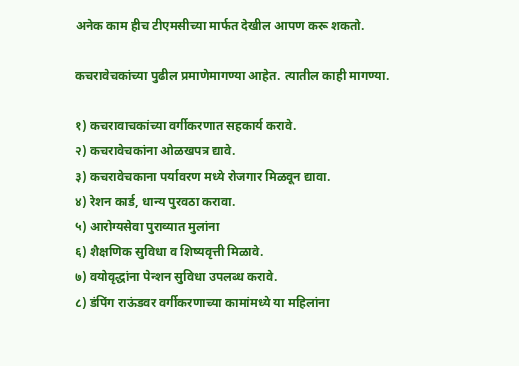अनेक काम हीच टीएमसीच्या मार्फत देखील आपण करू शकतो.

कचरावेचकांच्या पुढील प्रमाणेमागण्या आहेत. त्यातील काही मागण्या.

१) कचरावाचकांच्या वर्गीकरणात सहकार्य करावे.
२) कचरावेचकांना ओळखपत्र द्यावे.
३) कचरावेचकाना पर्यावरण मध्ये रोजगार मिळवून द्यावा.
४) रेशन कार्ड, धान्य पुरवठा करावा.
५) आरोग्यसेवा पुराव्यात मुलांना
६) शैक्षणिक सुविधा व शिष्यवृत्ती मिळावे.
७) वयोवृद्धांना पेन्शन सुविधा उपलब्ध करावे.
८) डंपिंग राऊंडवर वर्गीकरणाच्या कामांमध्ये या महिलांना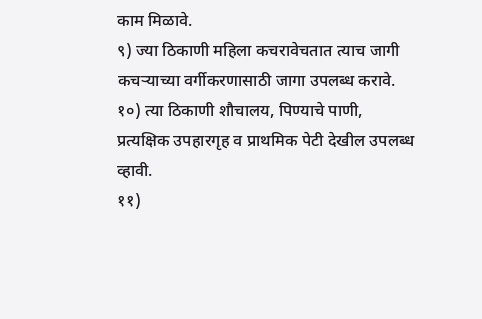काम मिळावे.
९) ज्या ठिकाणी महिला कचरावेचतात त्याच जागी कचऱ्याच्या वर्गीकरणासाठी जागा उपलब्ध करावे.
१०) त्या ठिकाणी शौचालय, पिण्याचे पाणी, प्रत्यक्षिक उपहारगृह व प्राथमिक पेटी देखील उपलब्ध व्हावी.
११)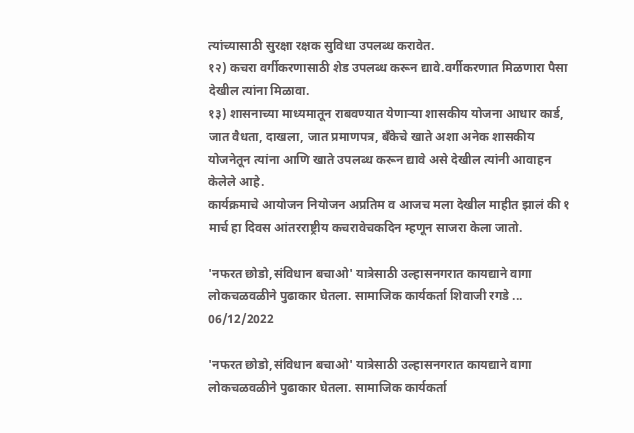त्यांच्यासाठी सुरक्षा रक्षक सुविधा उपलब्ध करावेत.
१२) कचरा वर्गीकरणासाठी शेड उपलब्ध करून द्यावे.वर्गीकरणात मिळणारा पैसा देखील त्यांना मिळावा.
१३) शासनाच्या माध्यमातून राबवण्यात येणाऱ्या शासकीय योजना आधार कार्ड, जात वैधता, दाखला, जात प्रमाणपत्र, बँकेचे खाते अशा अनेक शासकीय योजनेतून त्यांना आणि खाते उपलब्ध करून द्यावे असे देखील त्यांनी आवाहन केलेले आहे.
कार्यक्रमाचे आयोजन नियोजन अप्रतिम व आजच मला देखील माहीत झालं की १ मार्च हा दिवस आंतरराष्ट्रीय कचरावेचकदिन म्हणून साजरा केला जातो.

'नफरत छोडो,संविधान बचाओ' यात्रेसाठी उल्हासनगरात कायद्याने वागा लोकचळवळीने पुढाकार घेतला. सामाजिक कार्यकर्ता शिवाजी रगडे ...
06/12/2022

'नफरत छोडो,संविधान बचाओ' यात्रेसाठी उल्हासनगरात कायद्याने वागा लोकचळवळीने पुढाकार घेतला. सामाजिक कार्यकर्ता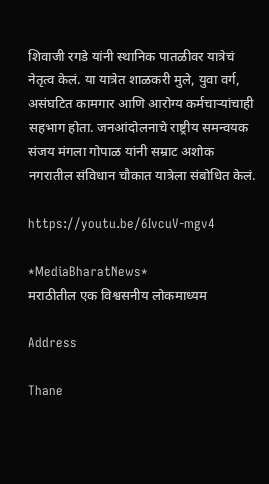शिवाजी रगडे यांनी स्थानिक पातळीवर यात्रेचं नेतृत्व केलं. या यात्रेत शाळकरी मुले, युवा वर्ग, असंघटित कामगार आणि आरोग्य कर्मचाऱ्यांचाही सहभाग होता. जनआंदोलनाचे राष्ट्रीय समन्वयक संजय मंगला गोपाळ यांनी सम्राट अशोक नगरातील संविधान चौकात यात्रेला संबोधित केलं.

https://youtu.be/6IvcuV-mgv4

*MediaBharatNews*
मराठीतील एक विश्वसनीय लोकमाध्यम

Address

Thane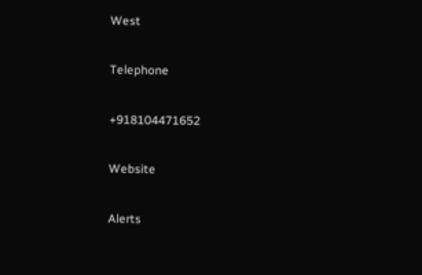West

Telephone

+918104471652

Website

Alerts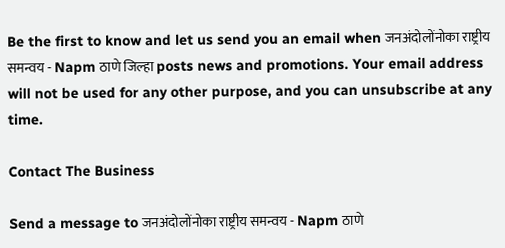Be the first to know and let us send you an email when जनअंदोलोंनोका राष्ट्रीय समन्वय - Napm ठाणे जिल्हा posts news and promotions. Your email address will not be used for any other purpose, and you can unsubscribe at any time.

Contact The Business

Send a message to जनअंदोलोंनोका राष्ट्रीय समन्वय - Napm ठाणे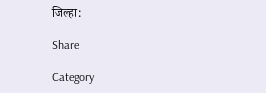जिल्हा:

Share

Category